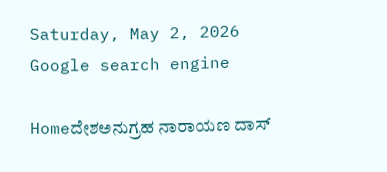Saturday, May 2, 2026
Google search engine

Homeದೇಶಅನುಗ್ರಹ ನಾರಾಯಣ ದಾಸ್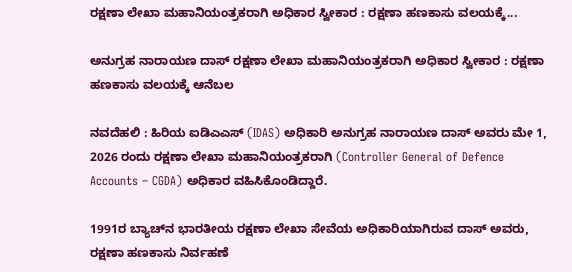ರಕ್ಷಣಾ ಲೇಖಾ ಮಹಾನಿಯಂತ್ರಕರಾಗಿ ಅಧಿಕಾರ ಸ್ವೀಕಾರ : ರಕ್ಷಣಾ ಹಣಕಾಸು ವಲಯಕ್ಕೆ...

ಅನುಗ್ರಹ ನಾರಾಯಣ ದಾಸ್ ರಕ್ಷಣಾ ಲೇಖಾ ಮಹಾನಿಯಂತ್ರಕರಾಗಿ ಅಧಿಕಾರ ಸ್ವೀಕಾರ : ರಕ್ಷಣಾ ಹಣಕಾಸು ವಲಯಕ್ಕೆ ಆನೆಬಲ

ನವದೆಹಲಿ : ಹಿರಿಯ ಐಡಿಎಎಸ್ (IDAS) ಅಧಿಕಾರಿ ಅನುಗ್ರಹ ನಾರಾಯಣ ದಾಸ್ ಅವರು ಮೇ 1, 2026 ರಂದು ರಕ್ಷಣಾ ಲೇಖಾ ಮಹಾನಿಯಂತ್ರಕರಾಗಿ (Controller General of Defence Accounts – CGDA) ಅಧಿಕಾರ ವಹಿಸಿಕೊಂಡಿದ್ದಾರೆ.

1991ರ ಬ್ಯಾಚ್‌ನ ಭಾರತೀಯ ರಕ್ಷಣಾ ಲೇಖಾ ಸೇವೆಯ ಅಧಿಕಾರಿಯಾಗಿರುವ ದಾಸ್ ಅವರು, ರಕ್ಷಣಾ ಹಣಕಾಸು ನಿರ್ವಹಣೆ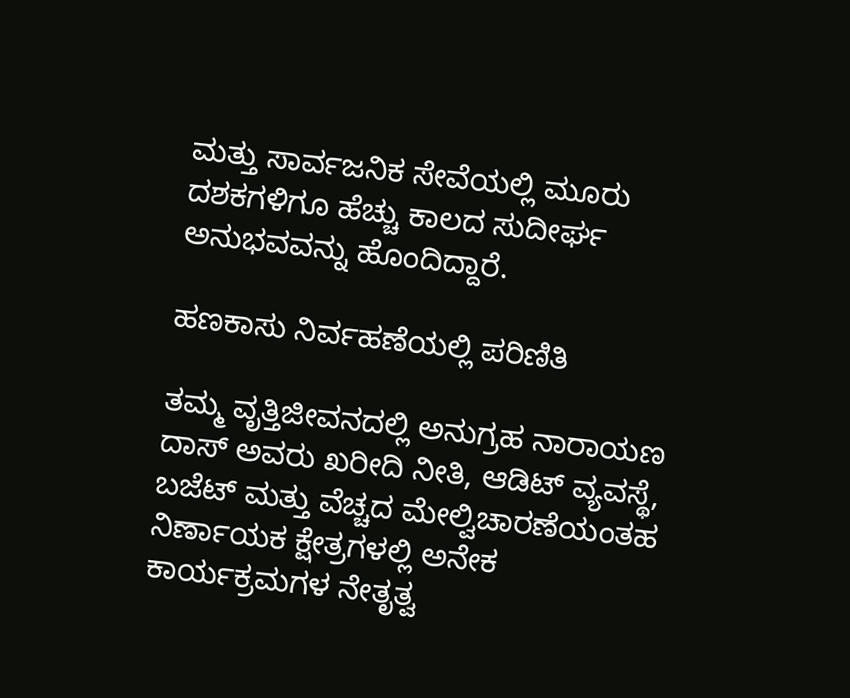ಮತ್ತು ಸಾರ್ವಜನಿಕ ಸೇವೆಯಲ್ಲಿ ಮೂರು ದಶಕಗಳಿಗೂ ಹೆಚ್ಚು ಕಾಲದ ಸುದೀರ್ಘ ಅನುಭವವನ್ನು ಹೊಂದಿದ್ದಾರೆ.

ಹಣಕಾಸು ನಿರ್ವಹಣೆಯಲ್ಲಿ ಪರಿಣಿತಿ

ತಮ್ಮ ವೃತ್ತಿಜೀವನದಲ್ಲಿ ಅನುಗ್ರಹ ನಾರಾಯಣ ದಾಸ್ ಅವರು ಖರೀದಿ ನೀತಿ, ಆಡಿಟ್ ವ್ಯವಸ್ಥೆ, ಬಜೆಟ್ ಮತ್ತು ವೆಚ್ಚದ ಮೇಲ್ವಿಚಾರಣೆಯಂತಹ ನಿರ್ಣಾಯಕ ಕ್ಷೇತ್ರಗಳಲ್ಲಿ ಅನೇಕ ಕಾರ್ಯಕ್ರಮಗಳ ನೇತೃತ್ವ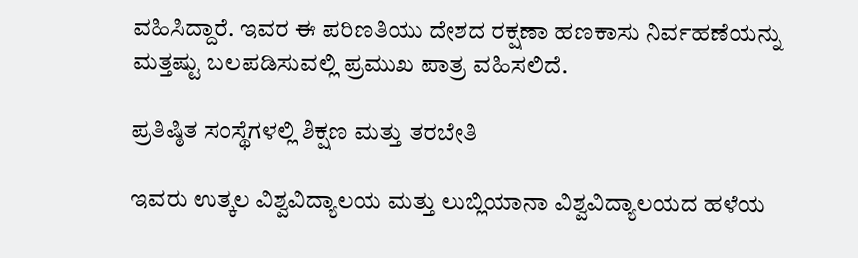ವಹಿಸಿದ್ದಾರೆ. ಇವರ ಈ ಪರಿಣತಿಯು ದೇಶದ ರಕ್ಷಣಾ ಹಣಕಾಸು ನಿರ್ವಹಣೆಯನ್ನು ಮತ್ತಷ್ಟು ಬಲಪಡಿಸುವಲ್ಲಿ ಪ್ರಮುಖ ಪಾತ್ರ ವಹಿಸಲಿದೆ.

ಪ್ರತಿಷ್ಠಿತ ಸಂಸ್ಥೆಗಳಲ್ಲಿ ಶಿಕ್ಷಣ ಮತ್ತು ತರಬೇತಿ

ಇವರು ಉತ್ಕಲ ವಿಶ್ವವಿದ್ಯಾಲಯ ಮತ್ತು ಲುಬ್ಲಿಯಾನಾ ವಿಶ್ವವಿದ್ಯಾಲಯದ ಹಳೆಯ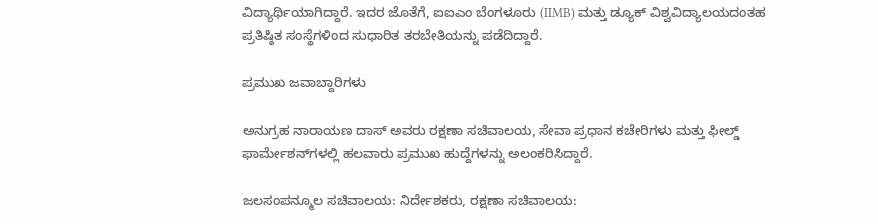ವಿದ್ಯಾರ್ಥಿಯಾಗಿದ್ದಾರೆ. ಇದರ ಜೊತೆಗೆ, ಐಐಎಂ ಬೆಂಗಳೂರು (IIMB) ಮತ್ತು ಡ್ಯೂಕ್ ವಿಶ್ವವಿದ್ಯಾಲಯದಂತಹ ಪ್ರತಿಷ್ಠಿತ ಸಂಸ್ಥೆಗಳಿಂದ ಸುಧಾರಿತ ತರಬೇತಿಯನ್ನು ಪಡೆದಿದ್ದಾರೆ.

ಪ್ರಮುಖ ಜವಾಬ್ದಾರಿಗಳು

ಅನುಗ್ರಹ ನಾರಾಯಣ ದಾಸ್ ಅವರು ರಕ್ಷಣಾ ಸಚಿವಾಲಯ, ಸೇವಾ ಪ್ರಧಾನ ಕಚೇರಿಗಳು ಮತ್ತು ಫೀಲ್ಡ್ ಫಾರ್ಮೇಶನ್‌ಗಳಲ್ಲಿ ಹಲವಾರು ಪ್ರಮುಖ ಹುದ್ದೆಗಳನ್ನು ಅಲಂಕರಿಸಿದ್ದಾರೆ.

ಜಲಸಂಪನ್ಮೂಲ ಸಚಿವಾಲಯ: ನಿರ್ದೇಶಕರು, ರಕ್ಷಣಾ ಸಚಿವಾಲಯ: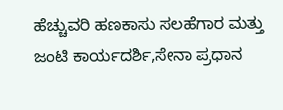ಹೆಚ್ಚುವರಿ ಹಣಕಾಸು ಸಲಹೆಗಾರ ಮತ್ತು ಜಂಟಿ ಕಾರ್ಯದರ್ಶಿ,ಸೇನಾ ಪ್ರಧಾನ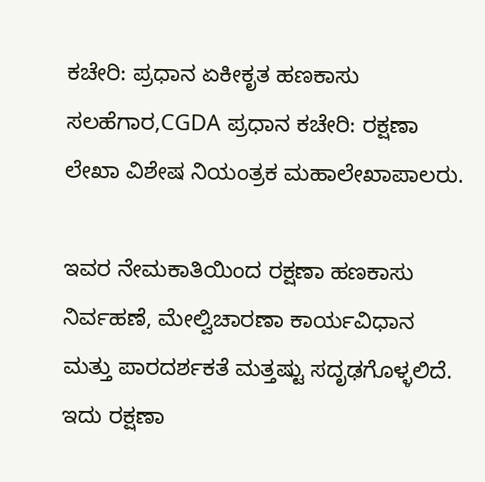ಕಚೇರಿ: ಪ್ರಧಾನ ಏಕೀಕೃತ ಹಣಕಾಸು ಸಲಹೆಗಾರ,CGDA ಪ್ರಧಾನ ಕಚೇರಿ: ರಕ್ಷಣಾ ಲೇಖಾ ವಿಶೇಷ ನಿಯಂತ್ರಕ ಮಹಾಲೇಖಾಪಾಲರು.

ಇವರ ನೇಮಕಾತಿಯಿಂದ ರಕ್ಷಣಾ ಹಣಕಾಸು ನಿರ್ವಹಣೆ, ಮೇಲ್ವಿಚಾರಣಾ ಕಾರ್ಯವಿಧಾನ ಮತ್ತು ಪಾರದರ್ಶಕತೆ ಮತ್ತಷ್ಟು ಸದೃಢಗೊಳ್ಳಲಿದೆ. ಇದು ರಕ್ಷಣಾ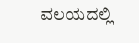ವಲಯದಲ್ಲಿ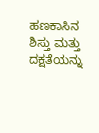ಹಣಕಾಸಿನ ಶಿಸ್ತು ಮತ್ತು ದಕ್ಷತೆಯನ್ನು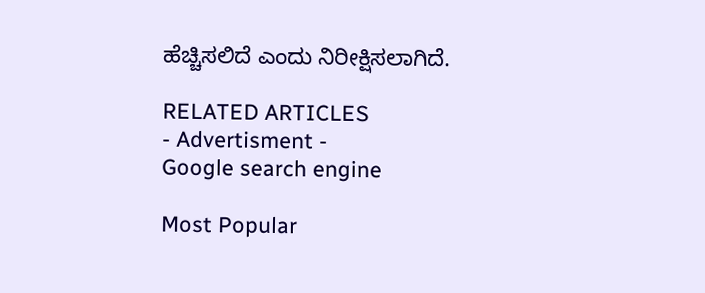ಹೆಚ್ಚಿಸಲಿದೆ ಎಂದು ನಿರೀಕ್ಷಿಸಲಾಗಿದೆ.

RELATED ARTICLES
- Advertisment -
Google search engine

Most Popular